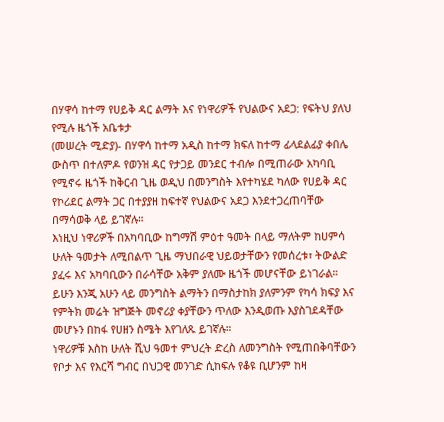በሃዋሳ ከተማ የሀይቅ ዳር ልማት እና የነዋሪዎች የህልውና አደጋ: የፍትህ ያለህ የሚሉ ዜጎች አቤቱታ
(መሠረት ሚድያ)- በሃዋሳ ከተማ አዲስ ከተማ ክፍለ ከተማ ፊላደልፊያ ቀበሌ ውስጥ በተለምዶ የወንዝ ዳር የታጋይ መንደር ተብሎ በሚጠራው አካባቢ የሚኖሩ ዜጎች ከቅርብ ጊዜ ወዲህ በመንግስት እየተካሄደ ካለው የሀይቅ ዳር የኮሪደር ልማት ጋር በተያያዘ ከፍተኛ የህልውና አደጋ እንደተጋረጠባቸው በማሳወቅ ላይ ይገኛሉ።
እነዚህ ነዋሪዎች በአካባቢው ከግማሽ ምዕተ ዓመት በላይ ማለትም ከሀምሳ ሁለት ዓመታት ለሚበልጥ ጊዜ ማህበራዊ ህይወታቸውን የመሰረቱ፣ ትውልድ ያፈሩ እና አካባቢውን በራሳቸው አቅም ያለሙ ዜጎች መሆናቸው ይነገራል።
ይሁን እንጂ አሁን ላይ መንግስት ልማትን በማስታከክ ያለምንም የካሳ ክፍያ እና የምትክ መሬት ዝግጅት መኖሪያ ቀያቸውን ጥለው እንዲወጡ እያስገደዳቸው መሆኑን በከፋ የሀዘን ስሜት እየገለጹ ይገኛሉ።
ነዋሪዎቹ እስከ ሁለት ሺህ ዓመተ ምህረት ድረስ ለመንግስት የሚጠበቅባቸውን የቦታ እና የእርሻ ግብር በህጋዊ መንገድ ሲከፍሉ የቆዩ ቢሆንም ከዛ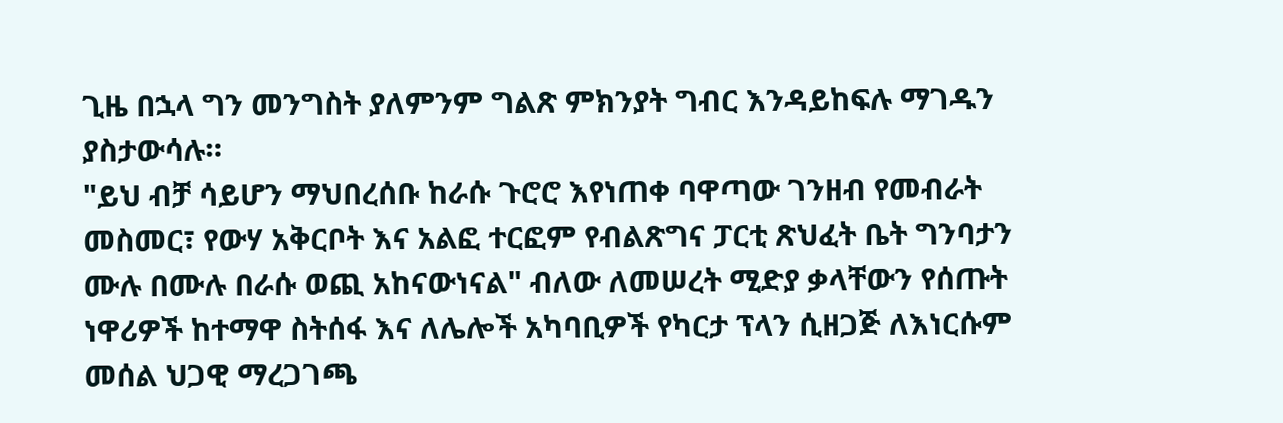ጊዜ በኋላ ግን መንግስት ያለምንም ግልጽ ምክንያት ግብር እንዳይከፍሉ ማገዱን ያስታውሳሉ።
"ይህ ብቻ ሳይሆን ማህበረሰቡ ከራሱ ጉሮሮ እየነጠቀ ባዋጣው ገንዘብ የመብራት መስመር፣ የውሃ አቅርቦት እና አልፎ ተርፎም የብልጽግና ፓርቲ ጽህፈት ቤት ግንባታን ሙሉ በሙሉ በራሱ ወጪ አከናውነናል" ብለው ለመሠረት ሚድያ ቃላቸውን የሰጡት ነዋሪዎች ከተማዋ ስትሰፋ እና ለሌሎች አካባቢዎች የካርታ ፕላን ሲዘጋጅ ለእነርሱም መሰል ህጋዊ ማረጋገጫ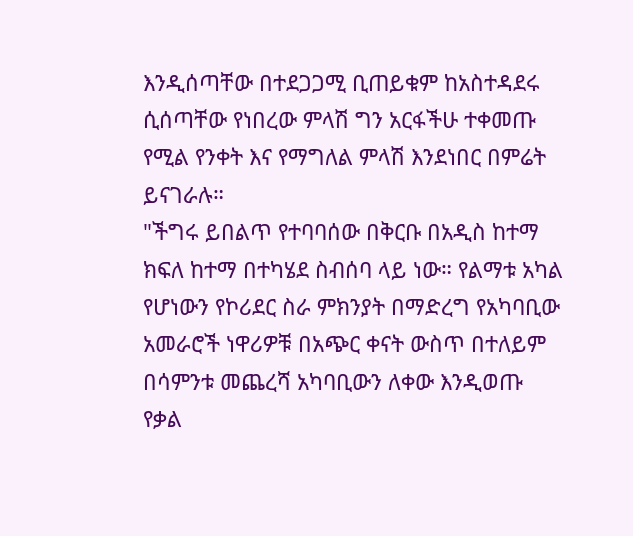እንዲሰጣቸው በተደጋጋሚ ቢጠይቁም ከአስተዳደሩ ሲሰጣቸው የነበረው ምላሽ ግን አርፋችሁ ተቀመጡ የሚል የንቀት እና የማግለል ምላሽ እንደነበር በምሬት ይናገራሉ።
"ችግሩ ይበልጥ የተባባሰው በቅርቡ በአዲስ ከተማ ክፍለ ከተማ በተካሄደ ስብሰባ ላይ ነው። የልማቱ አካል የሆነውን የኮሪደር ስራ ምክንያት በማድረግ የአካባቢው አመራሮች ነዋሪዎቹ በአጭር ቀናት ውስጥ በተለይም በሳምንቱ መጨረሻ አካባቢውን ለቀው እንዲወጡ የቃል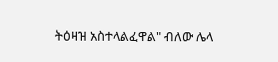ትዕዛዝ አስተላልፈዋል" ብለው ሌላ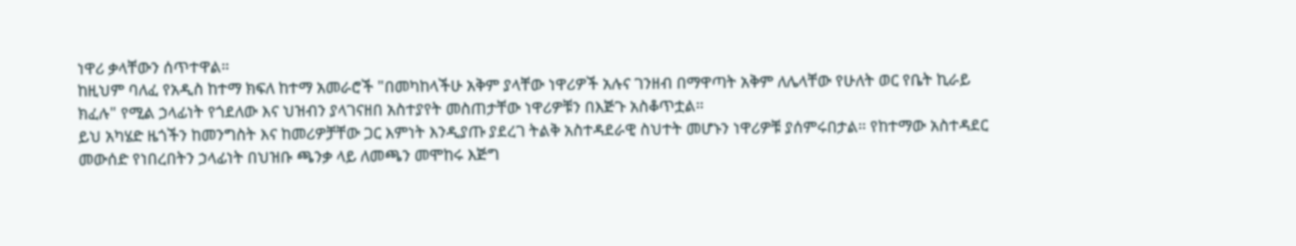ነዋሪ ቃላቸውን ሰጥተዋል።
ከዚህም ባለፈ የአዲስ ከተማ ክፍለ ከተማ አመራሮች "በመካከላችሁ አቅም ያላቸው ነዋሪዎች አሉና ገንዘብ በማዋጣት አቅም ለሌላቸው የሁለት ወር የቤት ኪራይ ክፈሉ" የሚል ኃላፊነት የጎደለው እና ህዝብን ያላገናዘበ አስተያየት መስጠታቸው ነዋሪዎቹን በእጅጉ አስቆጥቷል።
ይህ አካሄድ ዜጎችን ከመንግስት እና ከመሪዎቻቸው ጋር እምነት እንዲያጡ ያደረገ ትልቅ አስተዳደራዊ ስህተት መሆኑን ነዋሪዎቹ ያሰምሩበታል። የከተማው አስተዳደር መውሰድ የነበረበትን ኃላፊነት በህዝቡ ጫንቃ ላይ ለመጫን መሞከሩ እጅግ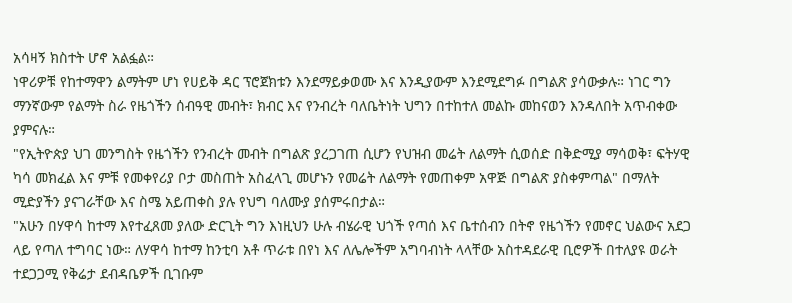አሳዛኝ ክስተት ሆኖ አልፏል።
ነዋሪዎቹ የከተማዋን ልማትም ሆነ የሀይቅ ዳር ፕሮጀክቱን እንደማይቃወሙ እና እንዲያውም እንደሚደግፉ በግልጽ ያሳውቃሉ። ነገር ግን ማንኛውም የልማት ስራ የዜጎችን ሰብዓዊ መብት፣ ክብር እና የንብረት ባለቤትነት ህግን በተከተለ መልኩ መከናወን እንዳለበት አጥብቀው ያምናሉ።
"የኢትዮጵያ ህገ መንግስት የዜጎችን የንብረት መብት በግልጽ ያረጋገጠ ሲሆን የህዝብ መሬት ለልማት ሲወሰድ በቅድሚያ ማሳወቅ፣ ፍትሃዊ ካሳ መክፈል እና ምቹ የመቀየሪያ ቦታ መስጠት አስፈላጊ መሆኑን የመሬት ለልማት የመጠቀም አዋጅ በግልጽ ያስቀምጣል" በማለት ሚድያችን ያናገራቸው እና ስሜ አይጠቀስ ያሉ የህግ ባለሙያ ያሰምሩበታል።
"አሁን በሃዋሳ ከተማ እየተፈጸመ ያለው ድርጊት ግን እነዚህን ሁሉ ብሄራዊ ህጎች የጣሰ እና ቤተሰብን በትኖ የዜጎችን የመኖር ህልውና አደጋ ላይ የጣለ ተግባር ነው። ለሃዋሳ ከተማ ከንቲባ አቶ ጥራቱ በየነ እና ለሌሎችም አግባብነት ላላቸው አስተዳደራዊ ቢሮዎች በተለያዩ ወራት ተደጋጋሚ የቅሬታ ደብዳቤዎች ቢገቡም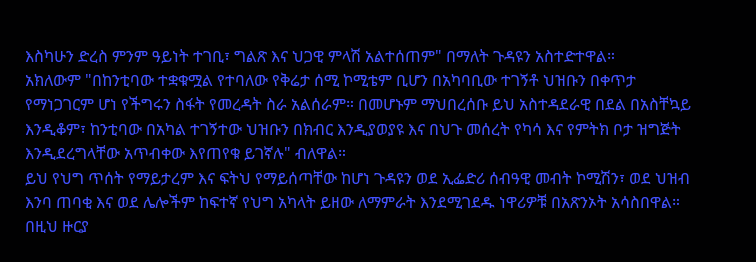እስካሁን ድረስ ምንም ዓይነት ተገቢ፣ ግልጽ እና ህጋዊ ምላሽ አልተሰጠም" በማለት ጉዳዩን አስተድተዋል።
አክለውም "በከንቲባው ተቋቁሟል የተባለው የቅሬታ ሰሚ ኮሚቴም ቢሆን በአካባቢው ተገኝቶ ህዝቡን በቀጥታ የማነጋገርም ሆነ የችግሩን ስፋት የመረዳት ስራ አልሰራም። በመሆኑም ማህበረሰቡ ይህ አስተዳደራዊ በደል በአስቸኳይ እንዲቆም፣ ከንቲባው በአካል ተገኝተው ህዝቡን በክብር እንዲያወያዩ እና በህጉ መሰረት የካሳ እና የምትክ ቦታ ዝግጅት እንዲደረግላቸው አጥብቀው እየጠየቁ ይገኛሉ" ብለዋል።
ይህ የህግ ጥሰት የማይታረም እና ፍትህ የማይሰጣቸው ከሆነ ጉዳዩን ወደ ኢፌድሪ ሰብዓዊ መብት ኮሚሽን፣ ወደ ህዝብ እንባ ጠባቂ እና ወደ ሌሎችም ከፍተኛ የህግ አካላት ይዘው ለማምራት እንደሚገደዱ ነዋሪዎቹ በአጽንኦት አሳስበዋል።
በዚህ ዙርያ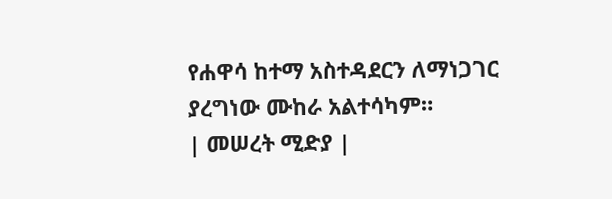የሐዋሳ ከተማ አስተዳደርን ለማነጋገር ያረግነው ሙከራ አልተሳካም።
| መሠረት ሚድያ |